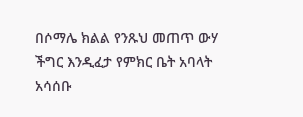በሶማሌ ክልል የንጹህ መጠጥ ውሃ ችግር እንዲፈታ የምክር ቤት አባላት አሳሰቡ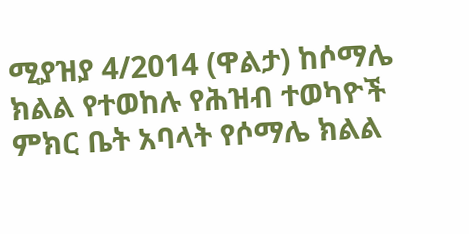ሚያዝያ 4/2014 (ዋልታ) ከሶማሌ ክልል የተወከሉ የሕዝብ ተወካዮች ምክር ቤት አባላት የሶማሌ ክልል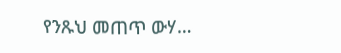የንጹህ መጠጥ ውሃ…